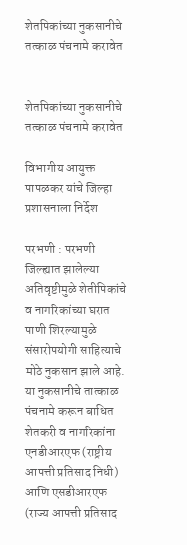शेतपिकांच्या नुकसानीचे तत्काळ पंचनामे करावेत


शेतपिकांच्या नुकसानीचे तत्काळ पंचनामे करावेत

विभागीय आयुक्त पापळकर यांचे जिल्हा प्रशासनाला निर्देश

परभणी : परभणी जिल्ह्यात झालेल्या अतिवृष्टीमुळे शेतीपिकांचे व नागरिकांच्या घरात पाणी शिरल्यामुळे संसारोपयोगी साहित्याचे मोठे नुकसान झाले आहे. या नुकसानीचे तात्काळ पंचनामे करून बाधित शेतकरी व नागरिकांना एनडीआरएफ (राष्ट्रीय आपत्ती प्रतिसाद निधी) आणि एसडीआरएफ (राज्य आपत्ती प्रतिसाद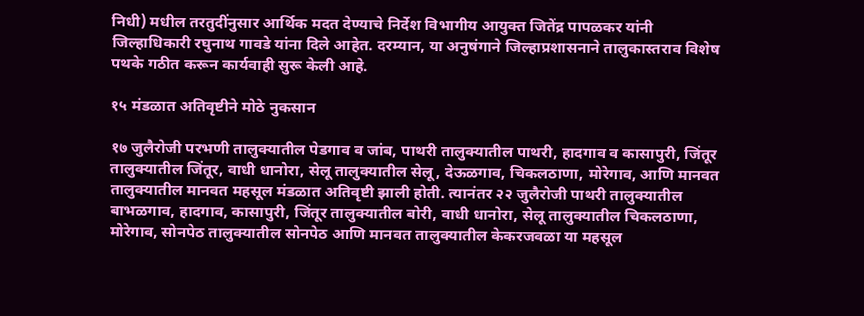निधी) मधील तरतुदींनुसार आर्थिक मदत देण्याचे निर्देश विभागीय आयुक्त जितेंद्र पापळकर यांनी जिल्हाधिकारी रघुनाथ गावडे यांना दिले आहेत. दरम्यान, या अनुषंगाने जिल्हाप्रशासनाने तालुकास्तराव विशेष पथके गठीत करून कार्यवाही सुरू केली आहे.

१५ मंडळात अतिवृष्टीने मोठे नुकसान

१७ जुलैरोजी परभणी तालुक्यातील पेडगाव व जांब, पाथरी तालुक्यातील पाथरी, हादगाव व कासापुरी, जिंतूर तालुक्यातील जिंतूर, वाधी धानोरा, सेलू तालुक्यातील सेलू, देऊळगाव, चिकलठाणा, मोरेगाव, आणि मानवत तालुक्यातील मानवत महसूल मंडळात अतिवृष्टी झाली होती. त्यानंतर २२ जुलैरोजी पाथरी तालुक्यातील बाभळगाव, हादगाव, कासापुरी, जिंतूर तालुक्यातील बोरी, वाधी धानोरा, सेलू तालुक्यातील चिकलठाणा, मोरेगाव, सोनपेठ तालुक्यातील सोनपेठ आणि मानवत तालुक्यातील केकरजवळा या महसूल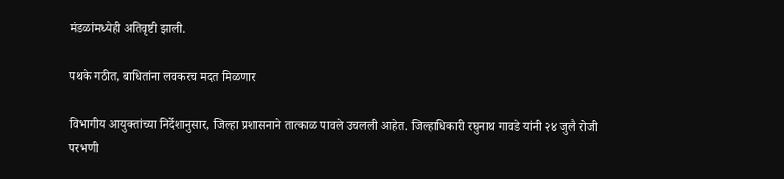मंडळांमध्येही अतिवृष्टी झाली.

पथके गठीत, बाधितांना लवकरच मदत मिळणार

विभागीय आयुक्तांच्या निर्देशानुसार, जिल्हा प्रशासनाने तात्काळ पावले उचलली आहेत. जिल्हाधिकारी रघुनाथ गावडे यांनी २४ जुलै रोजी परभणी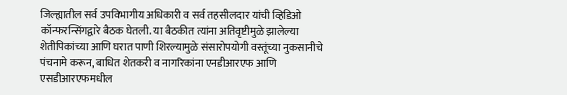जिल्ह्यातील सर्व उपविभागीय अधिकारी व सर्व तहसीलदार यांची व्हिडिओ कॉन्फरन्सिंगद्वारे बैठक घेतली. या बैठकीत त्यांना अतिवृष्टीमुळे झालेल्या शेतीपिकांच्या आणि घरात पाणी शिरल्यामुळे संसारोपयोगी वस्तूंच्या नुकसानीचे पंचनामे करून, बाधित शेतकरी व नागरिकांना एनडीआरएफ आणि एसडीआरएफमधील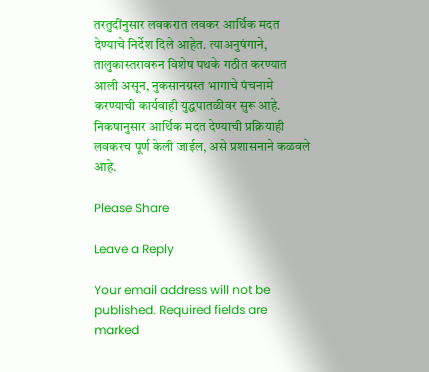तरतुदींनुसार लवकरात लवकर आर्थिक मदत देण्याचे निर्देश दिले आहेत. त्याअनुषंगाने, तालुकास्तरावरुन विशेष पथके गठीत करण्यात आली असून, नुकसानग्रस्त भागाचे पंचनामे करण्याची कार्यवाही युद्धपातळीवर सुरू आहे. निकषानुसार आर्थिक मदत देण्याची प्रक्रियाही लवकरच पूर्ण केली जाईल, असे प्रशासनाने कळवले आहे.

Please Share

Leave a Reply

Your email address will not be published. Required fields are marked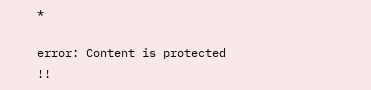*

error: Content is protected !!